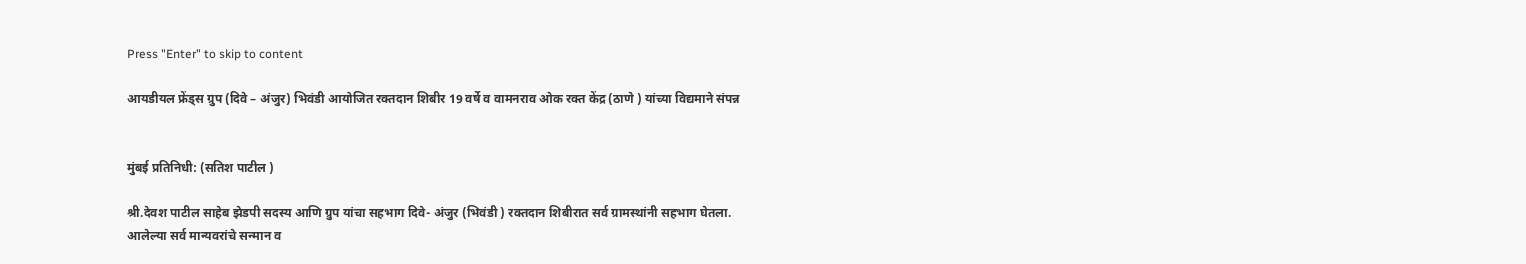Press "Enter" to skip to content

आयडीयल फ्रेंड्स ग्रुप (दिवे – अंजुर) भिवंडी आयोजित रक्तदान शिबीर 19 वर्षे व वामनराव ओक रक्त केंद्र (ठाणे ) यांच्या विद्यमाने संपन्न


मुंबई प्रतिनिधी: (सतिश पाटील )

श्री.देवश पाटील साहेब झेडपी सदस्य आणि ग्रुप यांचा सहभाग दिवे- अंजुर (भिवंडी ) रक्तदान शिबीरात सर्व ग्रामस्थांनी सहभाग घेतला. आलेल्या सर्व मान्यवरांचे सन्मान व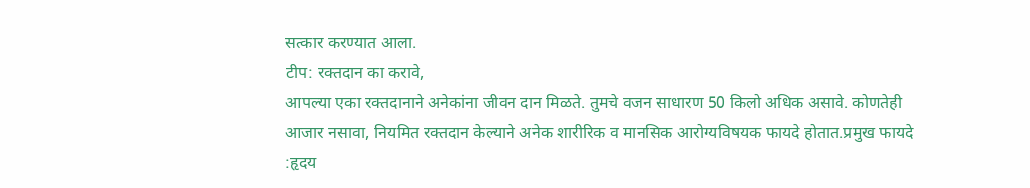सत्कार करण्यात आला.
टीप: रक्तदान का करावे,
आपल्या एका रक्तदानाने अनेकांना जीवन दान मिळते. तुमचे वजन साधारण 50 किलो अधिक असावे. कोणतेही आजार नसावा, नियमित रक्तदान केल्याने अनेक शारीरिक व मानसिक आरोग्यविषयक फायदे होतात.प्रमुख फायदे :हृदय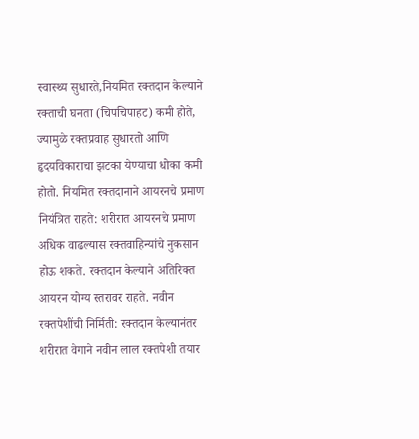स्वास्थ्य सुधारते,नियमित रक्तदान केल्याने रक्ताची घनता (चिपचिपाहट) कमी होते, ज्यामुळे रक्तप्रवाह सुधारतो आणि हृदयविकाराचा झटका येण्याचा धोका कमी होतो. नियमित रक्तदानाने आयरनचे प्रमाण नियंत्रित राहते: शरीरात आयरनचे प्रमाण अधिक वाढल्यास रक्तवाहिन्यांचे नुकसान होऊ शकते. रक्तदान केल्याने अतिरिक्त आयरन योग्य स्तरावर राहते. नवीन रक्तपेशींची निर्मिती: रक्तदान केल्यानंतर शरीरात वेगाने नवीन लाल रक्तपेशी तयार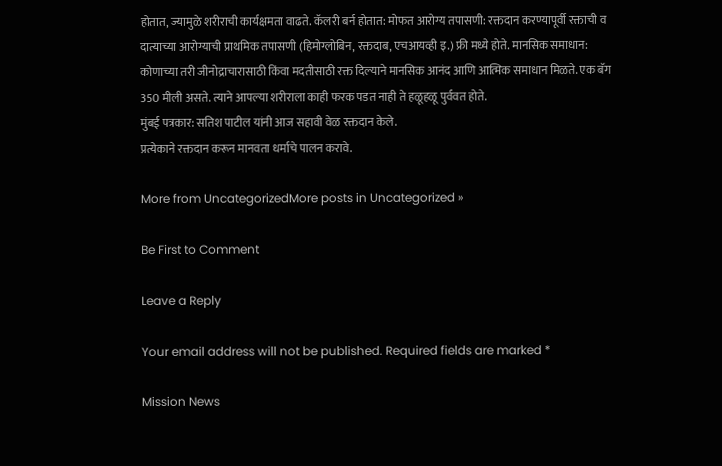होतात, ज्यामुळे शरीराची कार्यक्षमता वाढते. कॅलरी बर्न होतात: मोफत आरोग्य तपासणी: रक्तदान करण्यापूर्वी रक्ताची व दात्याच्या आरोग्याची प्राथमिक तपासणी (हिमोग्लोबिन, रक्तदाब, एचआयव्ही इ.) फ्री मध्ये होते. मानसिक समाधान: कोणाच्या तरी जीनोद्राचारासाठी किंवा मदतीसाठी रक्त दिल्याने मानसिक आनंद आणि आत्मिक समाधान मिळते. एक बॅग 350 मीली असते. त्याने आपल्या शरीराला काही फरक पडत नाही ते हळूहळू पुर्ववत होते.
मुंबई पत्रकार: सतिश पाटील यांनी आज सहावी वेळ रक्तदान केले.
प्रत्येकाने रक्तदान करून मानवता धर्माचे पालन करावे.

More from UncategorizedMore posts in Uncategorized »

Be First to Comment

Leave a Reply

Your email address will not be published. Required fields are marked *

Mission News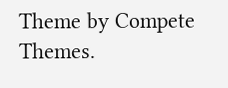Theme by Compete Themes.